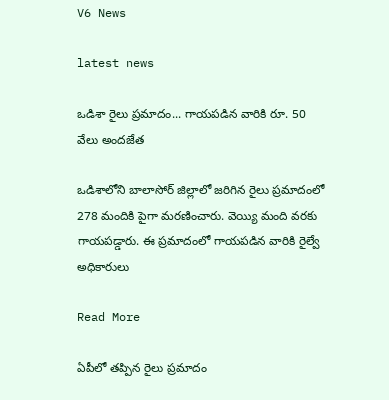V6 News

latest news

ఒడిశా రైలు ప్రమాదం... గాయపడిన వారికి రూ. 50 వేలు అందజేత

ఒడిశాలోని బాలాసోర్ జిల్లాలో జరిగిన రైలు ప్రమాదంలో 278 మందికి పైగా మరణించారు. వెయ్యి మంది వరకు గాయపడ్డారు. ఈ ప్రమాదంలో గాయపడిన వారికి రైల్వే అధికారులు

Read More

ఏపీలో తప్పిన రైలు ప్రమాదం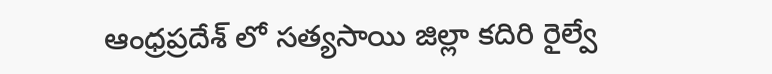ఆంధ్రప్రదేశ్ లో సత్యసాయి జిల్లా కదిరి రైల్వే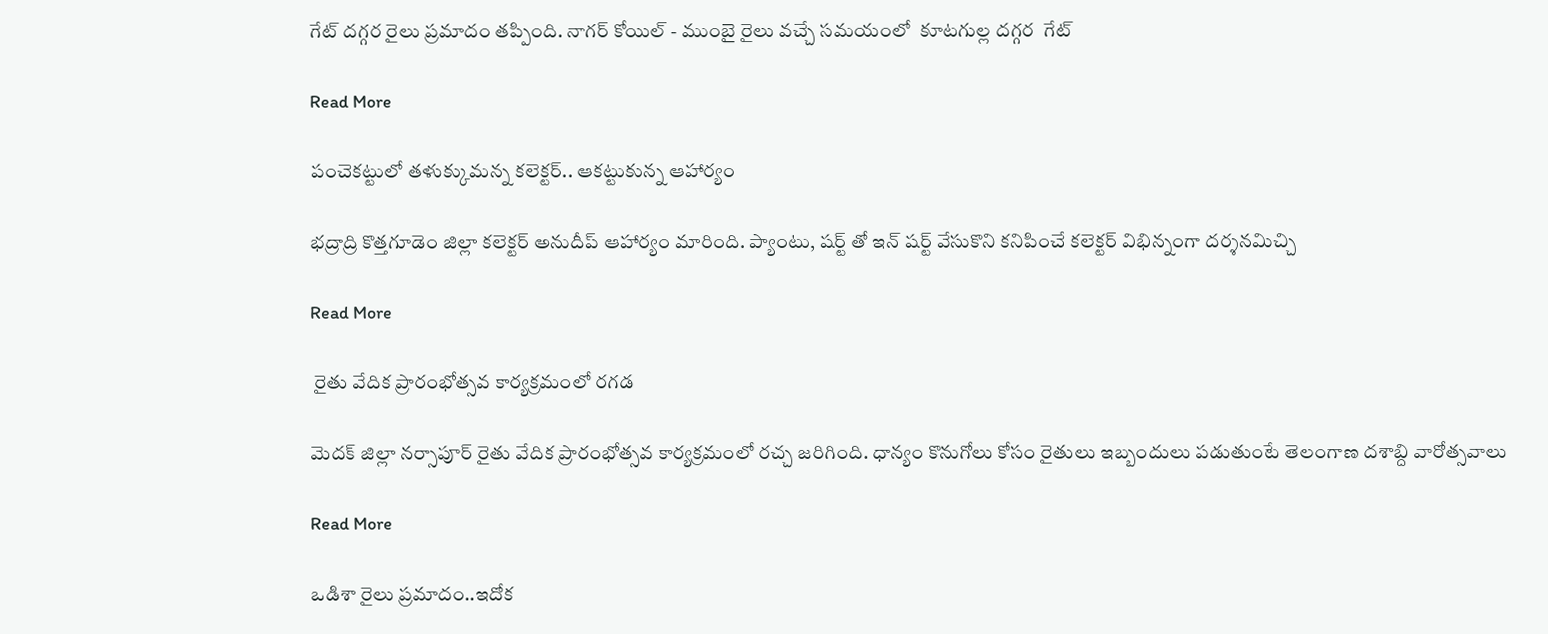గేట్ దగ్గర రైలు ప్రమాదం తప్పింది. నాగర్ కోయిల్ - ముంబై రైలు వచ్చే సమయంలో  కూటగుల్ల దగ్గర  గేట్

Read More

పంచెకట్టులో తళుక్కుమన్న కలెక్టర్.. ఆకట్టుకున్న ఆహార్యం

భద్రాద్రి కొత్తగూడెం జిల్లా కలెక్టర్ అనుదీప్ ఆహార్యం మారింది. ప్యాంటు, షర్ట్ తో ఇన్ షర్ట్ వేసుకొని కనిపించే కలెక్టర్ విభిన్నంగా దర్శనమిచ్చి

Read More

 రైతు వేదిక ప్రారంభోత్సవ కార్యక్రమంలో రగడ

మెదక్ జిల్లా నర్సాపూర్ రైతు వేదిక ప్రారంభోత్సవ కార్యక్రమంలో రచ్చ జరిగింది. ధాన్యం కొనుగోలు కోసం రైతులు ఇబ్బందులు పడుతుంటే తెలంగాణ దశాబ్ది వారోత్సవాలు

Read More

ఒడిశా రైలు ప్రమాదం..ఇదోక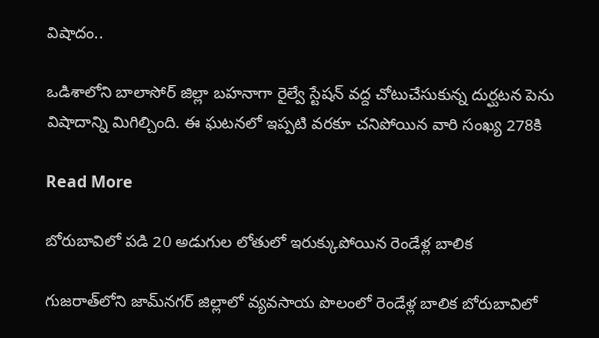విషాదం..

ఒడిశాలోని బాలాసోర్ జిల్లా బహనాగా రైల్వే స్టేషన్ వద్ద చోటుచేసుకున్న దుర్ఘటన పెను విషాదాన్ని మిగిల్చింది. ఈ ఘటనలో ఇప్పటి వరకూ చనిపోయిన వారి సంఖ్య 278కి

Read More

బోరుబావిలో పడి 20 అడుగుల లోతులో ఇరుక్కుపోయిన రెండేళ్ల బాలిక

గుజరాత్‌లోని జామ్‌నగర్ జిల్లాలో వ్యవసాయ పొలంలో రెండేళ్ల బాలిక బోరుబావిలో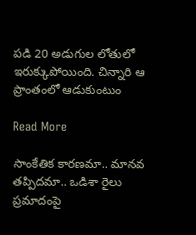పడి 20 అడుగుల లోతులో ఇరుక్కుపోయింది. చిన్నారి ఆ ప్రాంతంలో ఆడుకుంటుం

Read More

సాంకేతిక కారణమా.. మానవ తప్పిదమా.. ఒడిశా రైలు ప్రమాదంపై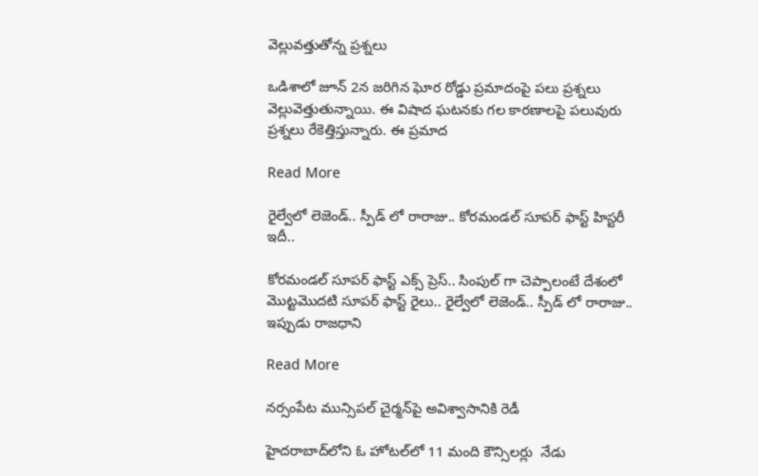వెల్లువత్తుతోన్న ప్రశ్నలు

ఒడిశాలో జూన్ 2న జరిగిన ఘోర రోడ్డు ప్రమాదంపై పలు ప్రశ్నలు వెల్లువెత్తుతున్నాయి. ఈ విషాద ఘటనకు గల కారణాలపై పలువురు ప్రశ్నలు రేకెత్తిస్తున్నారు. ఈ ప్రమాద

Read More

రైల్వేలో లెజెండ్.. స్పీడ్ లో రారాజు.. కోరమండల్ సూపర్ ఫాస్ట్ హిస్టరీ ఇదీ..

కోరమండల్ సూపర్ ఫాస్ట్ ఎక్స్ ప్రెస్.. సింపుల్ గా చెప్పాలంటే దేశంలో మొట్టమొదటి సూపర్ ఫాస్ట్ రైలు.. రైల్వేలో లెజెండ్.. స్పీడ్ లో రారాజు.. ఇప్పుడు రాజధాని

Read More

నర్సంపేట మున్సిపల్‌‌‌‌ చైర్మన్‌‌‌‌పై అవిశ్వాసానికి రెడీ

హైదరాబాద్‌‌‌‌లోని ఓ హోటల్‌‌‌‌లో 11 మంది కౌన్సిలర్లు  నేడు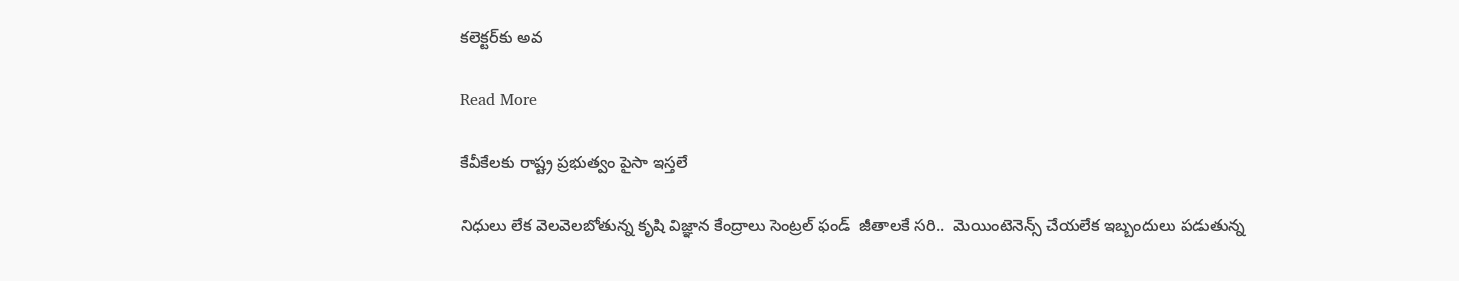కలెక్టర్‌‌‌‌కు అవ

Read More

కేవీకేలకు రాష్ట్ర ప్రభుత్వం పైసా ఇస్తలే

నిధులు లేక వెలవెలబోతున్న కృషి విజ్ఞాన కేంద్రాలు సెంట్రల్ ఫండ్  జీతాలకే సరి..  మెయింటెనెన్స్ చేయలేక ఇబ్బందులు పడుతున్న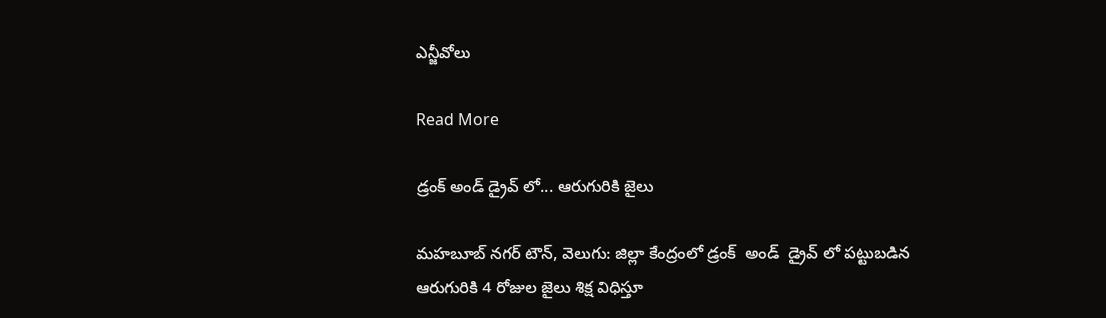ఎన్జీవోలు

Read More

డ్రంక్ అండ్ డ్రైవ్ లో... ఆరుగురికి జైలు

మహబూబ్ నగర్ టౌన్, వెలుగు: జిల్లా కేంద్రంలో డ్రంక్  అండ్  డ్రైవ్ లో పట్టుబడిన ఆరుగురికి 4 రోజుల జైలు శిక్ష విధిస్తూ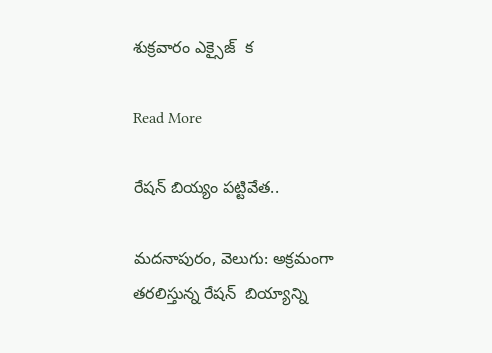శుక్రవారం ఎక్సైజ్  క

Read More

రేషన్ బియ్యం పట్టివేత..

మదనాపురం, వెలుగు: అక్రమంగా తరలిస్తున్న రేషన్  బియ్యాన్ని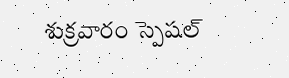శుక్రవారం స్పెషల్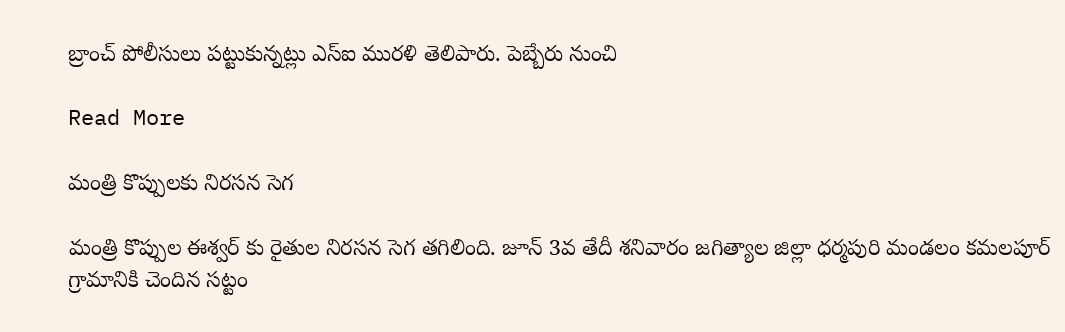బ్రాంచ్ పోలీసులు పట్టుకున్నట్లు ఎస్ఐ మురళి తెలిపారు. పెబ్బేరు నుంచి

Read More

మంత్రి కొప్పులకు నిరసన సెగ

మంత్రి కొప్పుల ఈశ్వర్ కు రైతుల నిరసన సెగ తగిలింది. జూన్ 3వ తేదీ శనివారం జగిత్యాల జిల్లా ధర్మపురి మండలం కమలపూర్ గ్రామానికి చెందిన సట్టం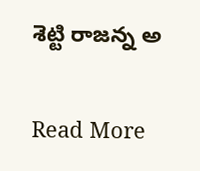శెట్టి రాజన్న అ

Read More